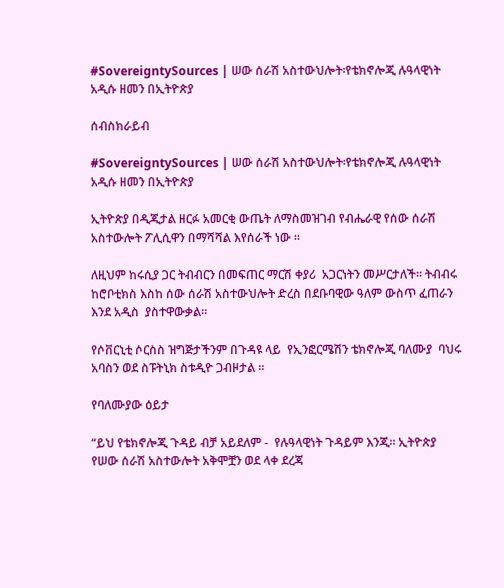#SovereigntySources | ሠው ሰራሽ አስተውህሎት፡የቴክኖሎጂ ሉዓላዊነት አዲሱ ዘመን በኢትዮጵያ

ሰብስክራይብ

#SovereigntySources | ሠው ሰራሽ አስተውህሎት፡የቴክኖሎጂ ሉዓላዊነት አዲሱ ዘመን በኢትዮጵያ

ኢትዮጵያ በዲጂታል ዘርፉ አመርቂ ውጤት ለማስመዝገብ የብሔራዊ የሰው ሰራሽ አስተውሎት ፖሊሲዋን በማሻሻል እየሰራች ነው ።

ለዚህም ከሩሲያ ጋር ትብብርን በመፍጠር ማርሽ ቀያሪ  አጋርነትን መሥርታለች። ትብብሩ ከሮቦቲክስ እስከ ሰው ሰራሽ አስተውህሎት ድረስ በደቡባዊው ዓለም ውስጥ ፈጠራን እንደ አዲስ  ያስተዋውቃል።

የሶቨርኒቲ ሶርስስ ዝግጅታችንም በጉዳዩ ላይ  የኢንፎርሜሽን ቴክኖሎጂ ባለሙያ  ባህሩ አባስን ወደ ስፑትኒክ ስቱዲዮ ጋብዞታል ።

የባለሙያው ዕይታ

“ይህ የቴክኖሎጂ ጉዳይ ብቻ አይደለም -  የሉዓላዊነት ጉዳይም እንጂ። ኢትዮጵያ የሠው ሰራሽ አስተውሎት አቅሞቿን ወደ ላቀ ደረጃ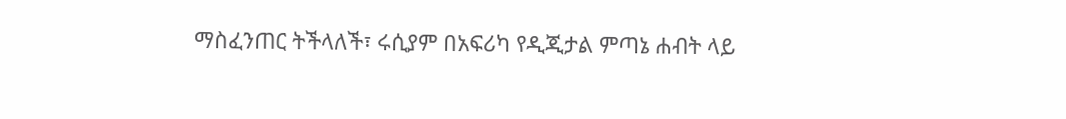ማስፈንጠር ትችላለች፣ ሩሲያም በአፍሪካ የዲጂታል ምጣኔ ሐብት ላይ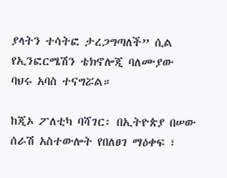ያላትን ተሳትፎ ታረጋግጣለች” ሲል የኢንፎርሜሽን ቴክኖሎጂ ባለሙያው  ባህሩ አባስ ተናግሯል።

ከጂኦ ፖለቲካ ባሻገር፡ በኢትዮጵያ በሠው ሰራሽ አስተውሎት የበለፀገ ማዕቀፍ ፣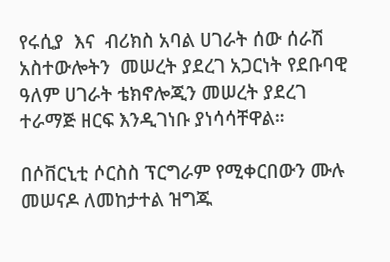የሩሲያ  እና  ብሪክስ አባል ሀገራት ሰው ሰራሽ አስተውሎትን  መሠረት ያደረገ አጋርነት የደቡባዊ ዓለም ሀገራት ቴክኖሎጂን መሠረት ያደረገ ተራማጅ ዘርፍ እንዲገነቡ ያነሳሳቸዋል።

በሶቨርኒቲ ሶርስስ ፕርግራም የሚቀርበውን ሙሉ መሠናዶ ለመከታተል ዝግጁ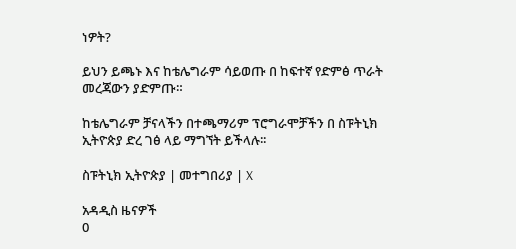ነዎት?

ይህን ይጫኑ እና ከቴሌግራም ሳይወጡ በ ከፍተኛ የድምፅ ጥራት መረጃውን ያድምጡ።

ከቴሌግራም ቻናላችን በተጫማሪም ፕሮግራሞቻችን በ ስፑትኒክ ኢትዮጵያ ድረ ገፅ ላይ ማግኘት ይችላሉ፡፡

ስፑትኒክ ኢትዮጵያ | መተግበሪያ | X

አዳዲስ ዜናዎች
0